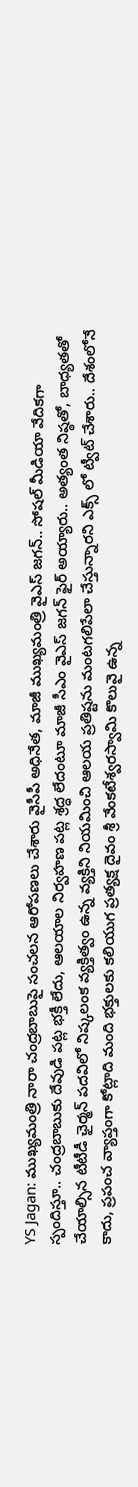YS Jagan: ముఖ్యమంత్రి నారా చంద్రబాబుపై సంచలన ఆరోపణలు చేశారు వైసీపీ అధినేత, మాజీ ముఖ్యమంత్రి వైఎస్ జగన్.. సోషల్ మీడియా వేదికగా స్పందిస్తూ.. చంద్రబాబుకు దేవుడి పట్ల భక్తీ లేదు, ఆలయాల నిర్వహణ పట్ల శ్రద్ధ లేదంటూ మాజీ సీఎం వైఎస్ జగన్ ఫైర్ అయ్యారు.. అత్యంత నిష్ఠతో, బాధ్యతతో చేయాల్సిన టీటీడీ ఛైర్మన్ పదవిలో నిష్కలంక వ్యక్తిత్వం ఉన్న వ్యక్తిని నియమించి ఆలయ ప్రతిష్టను మంటగలిపేలా చేస్తున్నారని ఎక్స్ లో ట్వీట్ చేశారు.. దేశంలోనే కాదు, ప్రపంచ వ్యాప్తంగా కోట్లాది మంది భక్తులకు కలియుగ ప్రత్యక్ష దైవం శ్రీ వేంకటేశ్వరస్వామి కొలువై ఉన్న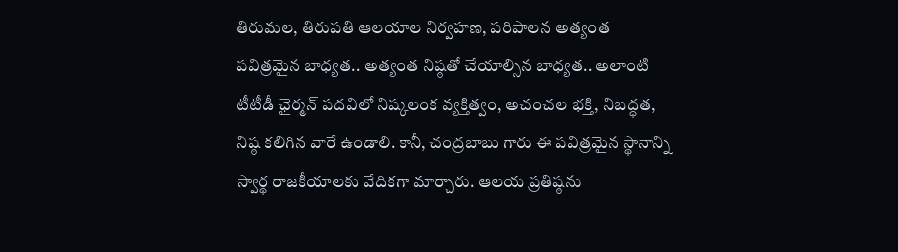తిరుమల, తిరుపతి ఆలయాల నిర్వహణ, పరిపాలన అత్యంత పవిత్రమైన బాధ్యత.. అత్యంత నిష్ఠతో చేయాల్సిన బాధ్యత.. అలాంటి టీటీడీ ఛైర్మన్ పదవిలో నిష్కలంక వ్యక్తిత్వం, అచంచల భక్తి, నిబద్ధత, నిష్ఠ కలిగిన వారే ఉండాలి. కానీ, చంద్రబాబు గారు ఈ పవిత్రమైన స్థానాన్ని స్వార్థ రాజకీయాలకు వేదికగా మార్చారు. ఆలయ ప్రతిష్ఠను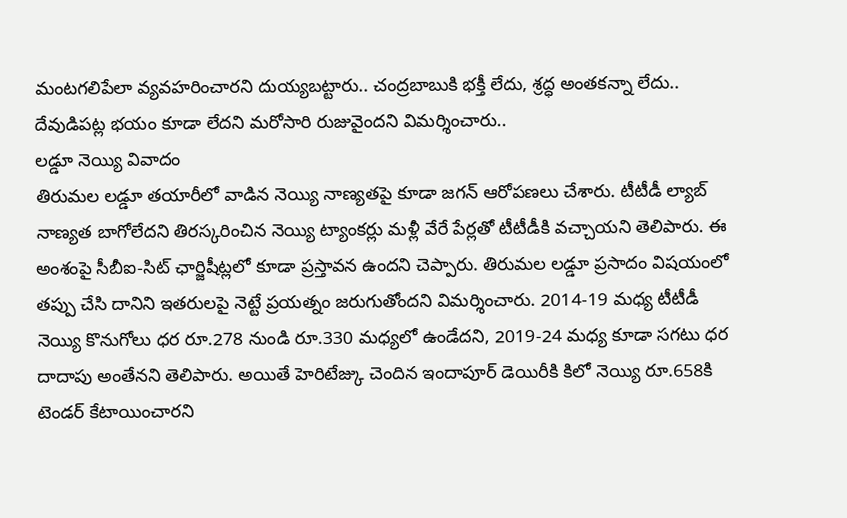మంటగలిపేలా వ్యవహరించారని దుయ్యబట్టారు.. చంద్రబాబుకి భక్తీ లేదు, శ్రద్ధ అంతకన్నా లేదు.. దేవుడిపట్ల భయం కూడా లేదని మరోసారి రుజువైందని విమర్శించారు..
లడ్డూ నెయ్యి వివాదం
తిరుమల లడ్డూ తయారీలో వాడిన నెయ్యి నాణ్యతపై కూడా జగన్ ఆరోపణలు చేశారు. టీటీడీ ల్యాబ్ నాణ్యత బాగోలేదని తిరస్కరించిన నెయ్యి ట్యాంకర్లు మళ్లీ వేరే పేర్లతో టీటీడీకి వచ్చాయని తెలిపారు. ఈ అంశంపై సీబీఐ-సిట్ ఛార్జిషీట్లలో కూడా ప్రస్తావన ఉందని చెప్పారు. తిరుమల లడ్డూ ప్రసాదం విషయంలో తప్పు చేసి దానిని ఇతరులపై నెట్టే ప్రయత్నం జరుగుతోందని విమర్శించారు. 2014-19 మధ్య టీటీడీ నెయ్యి కొనుగోలు ధర రూ.278 నుండి రూ.330 మధ్యలో ఉండేదని, 2019-24 మధ్య కూడా సగటు ధర దాదాపు అంతేనని తెలిపారు. అయితే హెరిటేజ్కు చెందిన ఇందాపూర్ డెయిరీకి కిలో నెయ్యి రూ.658కి టెండర్ కేటాయించారని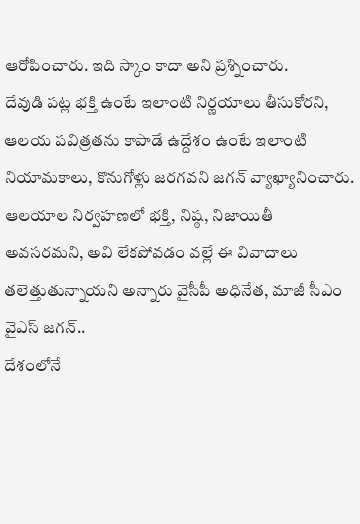ఆరోపించారు. ఇది స్కాం కాదా అని ప్రశ్నించారు.
దేవుడి పట్ల భక్తి ఉంటే ఇలాంటి నిర్ణయాలు తీసుకోరని, ఆలయ పవిత్రతను కాపాడే ఉద్దేశం ఉంటే ఇలాంటి నియామకాలు, కొనుగోళ్లు జరగవని జగన్ వ్యాఖ్యానించారు. ఆలయాల నిర్వహణలో భక్తి, నిష్ఠ, నిజాయితీ అవసరమని, అవి లేకపోవడం వల్లే ఈ వివాదాలు తలెత్తుతున్నాయని అన్నారు వైసీపీ అధినేత, మాజీ సీఎం వైఎస్ జగన్..
దేశంలోనే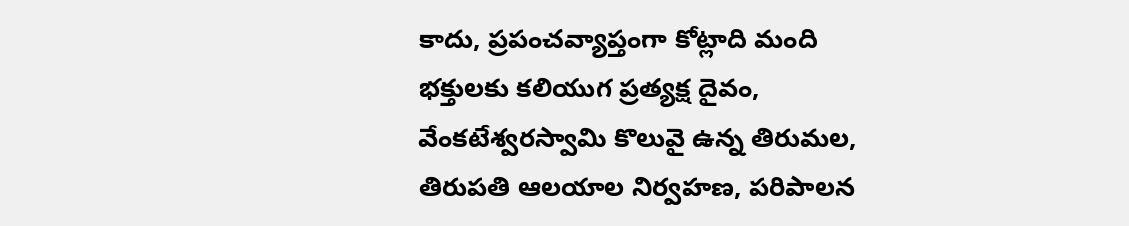కాదు, ప్రపంచవ్యాప్తంగా కోట్లాది మంది భక్తులకు కలియుగ ప్రత్యక్ష దైవం, వేంకటేశ్వరస్వామి కొలువై ఉన్న తిరుమల, తిరుపతి ఆలయాల నిర్వహణ, పరిపాలన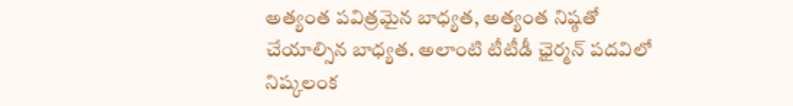అత్యంత పవిత్రమైన బాధ్యత, అత్యంత నిష్ఠతో చేయాల్సిన బాధ్యత. అలాంటి టీటీడీ ఛైర్మన్ పదవిలో నిష్కలంక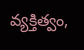వ్యక్తిత్వం,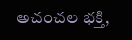అచంచల భక్తి,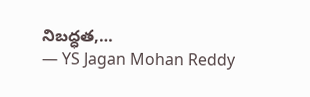నిబద్ధత,…
— YS Jagan Mohan Reddy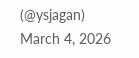(@ysjagan) March 4, 2026